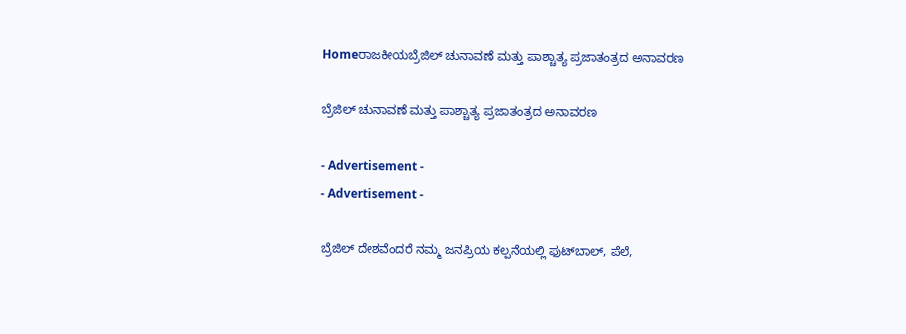Homeರಾಜಕೀಯಬ್ರೆಜಿಲ್ ಚುನಾವಣೆ ಮತ್ತು ಪಾಶ್ಚಾತ್ಯ ಪ್ರಜಾತಂತ್ರದ ಅನಾವರಣ

ಬ್ರೆಜಿಲ್ ಚುನಾವಣೆ ಮತ್ತು ಪಾಶ್ಚಾತ್ಯ ಪ್ರಜಾತಂತ್ರದ ಅನಾವರಣ

- Advertisement -
- Advertisement -

ಬ್ರೆಜಿಲ್ ದೇಶವೆಂದರೆ ನಮ್ಮ ಜನಪ್ರಿಯ ಕಲ್ಪನೆಯಲ್ಲಿ ಫುಟ್‌ಬಾಲ್, ಪೆಲೆ,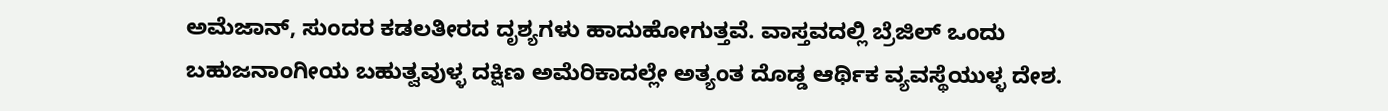ಅಮೆಜಾನ್, ಸುಂದರ ಕಡಲತೀರದ ದೃಶ್ಯಗಳು ಹಾದುಹೋಗುತ್ತವೆ. ವಾಸ್ತವದಲ್ಲಿ ಬ್ರೆಜಿಲ್ ಒಂದು ಬಹುಜನಾಂಗೀಯ ಬಹುತ್ವವುಳ್ಳ ದಕ್ಷಿಣ ಅಮೆರಿಕಾದಲ್ಲೇ ಅತ್ಯಂತ ದೊಡ್ಡ ಆರ್ಥಿಕ ವ್ಯವಸ್ಥೆಯುಳ್ಳ ದೇಶ.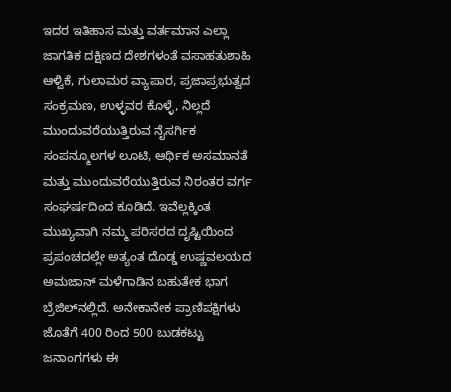ಇದರ ಇತಿಹಾಸ ಮತ್ತು ವರ್ತಮಾನ ಎಲ್ಲಾ ಜಾಗತಿಕ ದಕ್ಷಿಣದ ದೇಶಗಳಂತೆ ವಸಾಹತುಶಾಹಿ ಆಳ್ವಿಕೆ, ಗುಲಾಮರ ವ್ಯಾಪಾರ, ಪ್ರಜಾಪ್ರಭುತ್ವದ ಸಂಕ್ರಮಣ, ಉಳ್ಳವರ ಕೊಳ್ಳೆ, ನಿಲ್ಲದೆ ಮುಂದುವರೆಯುತ್ತಿರುವ ನೈಸರ್ಗಿಕ ಸಂಪನ್ಮೂಲಗಳ ಲೂಟಿ, ಆರ್ಥಿಕ ಅಸಮಾನತೆ ಮತ್ತು ಮುಂದುವರೆಯುತ್ತಿರುವ ನಿರಂತರ ವರ್ಗ ಸಂಘರ್ಷದಿಂದ ಕೂಡಿದೆ. ಇವೆಲ್ಲಕ್ಕಿಂತ ಮುಖ್ಯವಾಗಿ ನಮ್ಮ ಪರಿಸರದ ದೃಷ್ಟಿಯಿಂದ ಪ್ರಪಂಚದಲ್ಲೇ ಅತ್ಯಂತ ದೊಡ್ಡ ಉಷ್ಣವಲಯದ ಅಮಜಾನ್ ಮಳೆಗಾಡಿನ ಬಹುತೇಕ ಭಾಗ ಬ್ರೆಜಿಲ್‌ನಲ್ಲಿದೆ. ಅನೇಕಾನೇಕ ಪ್ರಾಣಿಪಕ್ಷಿಗಳು ಜೊತೆಗೆ 400 ರಿಂದ 500 ಬುಡಕಟ್ಟು ಜನಾಂಗಗಳು ಈ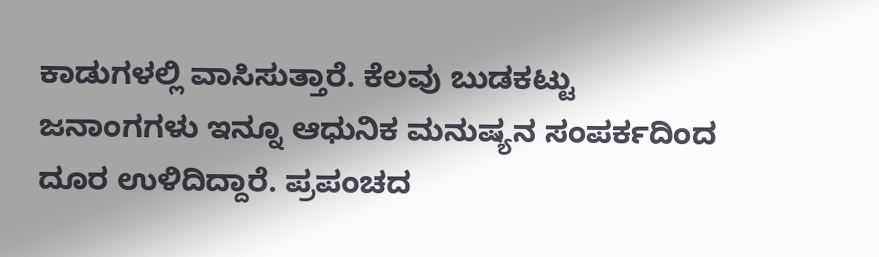ಕಾಡುಗಳಲ್ಲಿ ವಾಸಿಸುತ್ತಾರೆ. ಕೆಲವು ಬುಡಕಟ್ಟು ಜನಾಂಗಗಳು ಇನ್ನೂ ಆಧುನಿಕ ಮನುಷ್ಯನ ಸಂಪರ್ಕದಿಂದ ದೂರ ಉಳಿದಿದ್ದಾರೆ. ಪ್ರಪಂಚದ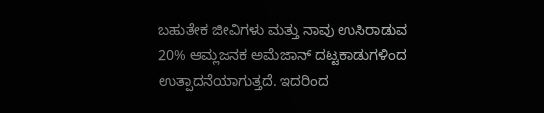ಬಹುತೇಕ ಜೀವಿಗಳು ಮತ್ತು ನಾವು ಉಸಿರಾಡುವ 20% ಆಮ್ಲಜನಕ ಅಮೆಜಾನ್ ದಟ್ಟಕಾಡುಗಳಿಂದ ಉತ್ಪಾದನೆಯಾಗುತ್ತದೆ. ಇದರಿಂದ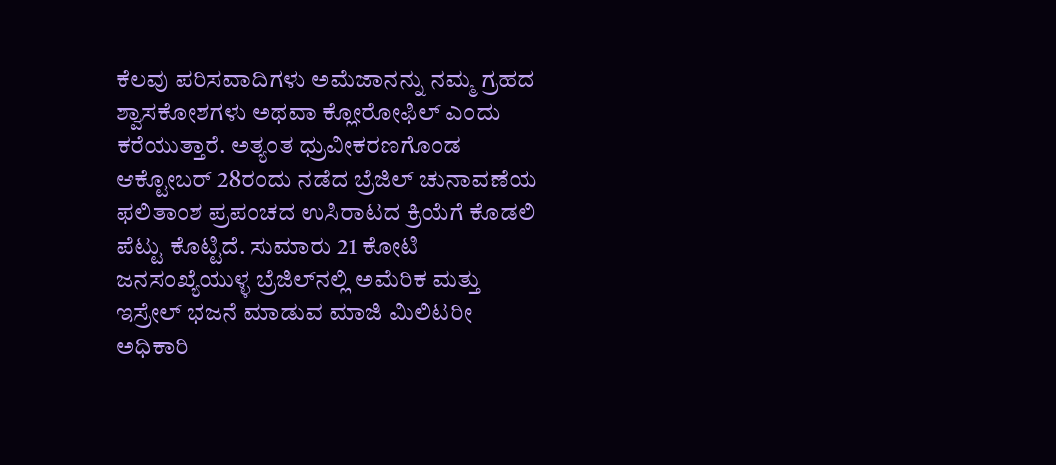ಕೆಲವು ಪರಿಸವಾದಿಗಳು ಅಮೆಜಾನನ್ನು ನಮ್ಮ ಗ್ರಹದ ಶ್ವಾಸಕೋಶಗಳು ಅಥವಾ ಕ್ಲೋರೋಫಿಲ್ ಎಂದು ಕರೆಯುತ್ತಾರೆ. ಅತ್ಯಂತ ಧ್ರುವೀಕರಣಗೊಂಡ ಆಕ್ಟೋಬರ್ 28ರಂದು ನಡೆದ ಬ್ರೆಜಿಲ್ ಚುನಾವಣೆಯ ಫಲಿತಾಂಶ ಪ್ರಪಂಚದ ಉಸಿರಾಟದ ಕ್ರಿಯೆಗೆ ಕೊಡಲಿ ಪೆಟ್ಟು ಕೊಟ್ಟಿದೆ. ಸುಮಾರು 21 ಕೋಟಿ ಜನಸಂಖ್ಯೆಯುಳ್ಳ ಬ್ರೆಜಿಲ್‌ನಲ್ಲಿ ಅಮೆರಿಕ ಮತ್ತು ಇಸ್ರೇಲ್ ಭಜನೆ ಮಾಡುವ ಮಾಜಿ ಮಿಲಿಟರೀ ಅಧಿಕಾರಿ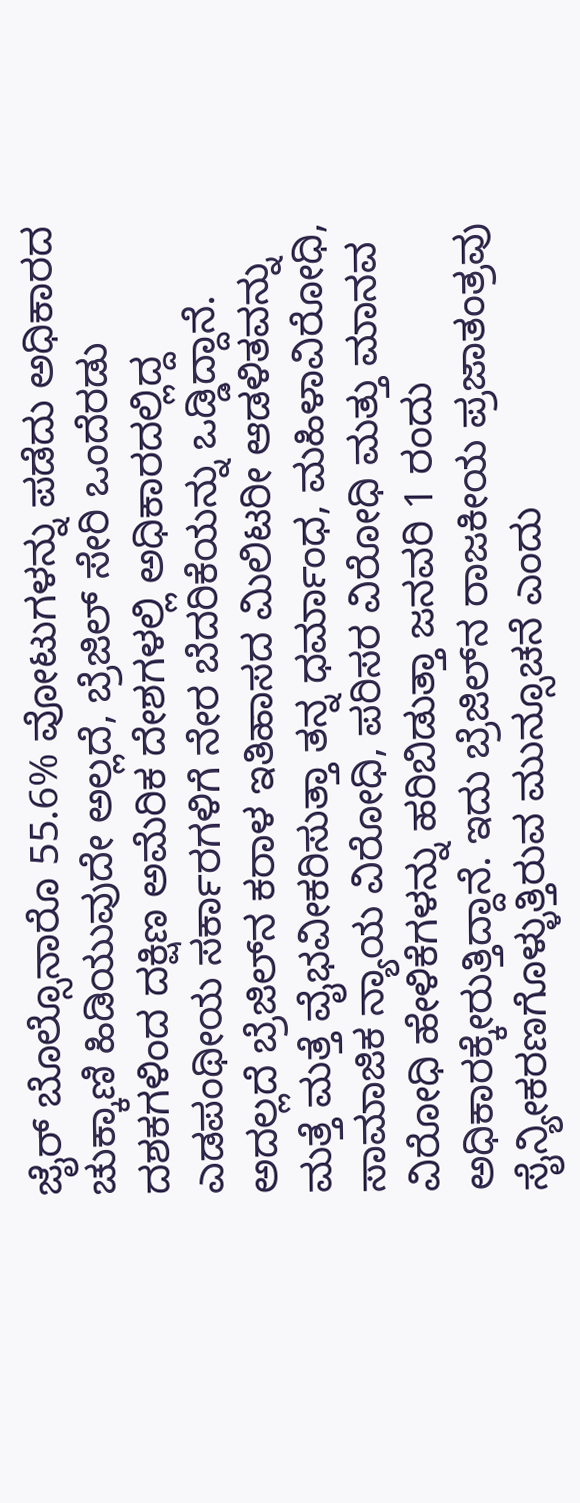ಜೈರ್ ಬೊಲ್ಸೊನಾರೊ 55.6% ವೋಟುಗಳನ್ನು ಪಡೆದು ಅಧಿಕಾರದ ಚುಕ್ಕಾಣಿ ಹಿಡಿಯುವುದೇ ಅಲ್ಲದೆ, ಬ್ರೆಜಿಲ್ ಸೇರಿ ಒಂದೆರಡು ದಶಕಗಳಿಂದ ದಕ್ಷಿಣ ಅಮೆರಿಕ ದೇಶಗಳಲ್ಲಿ ಅಧಿಕಾರದಲ್ಲಿದ್ದ ಎಡಪಂಥೀಯ ಸರ್ಕಾರಗಳಿಗೆ ನೇರ ಬೆದರಿಕೆಯನ್ನು ಒಡ್ಡಿದ್ದಾನೆ. ಅದಲ್ಲದೆ ಬ್ರೆಜಿಲ್‌ನ ಕರಾಳ ಇತಿಹಾಸದ ಮಿಲಿಟರೀ ಆಡಳಿತವನ್ನು ಮತ್ತೆ ಮತ್ತೆ ವೈಭವೀಕರಿಸುತ್ತಾ ತನ್ನ ಧರ್ಮಾಂಧ, ಮಹಿಳಾವಿರೋಧಿ, ಸಾಮಾಜಿಕ ನ್ಯಾಯ ವಿರೋಧಿ, ಪರಿಸರ ವಿರೋಧಿ ಮತ್ತು ಮಾನವ ವಿರೋಧಿ ಹೇಳಿಕೆಗಳನ್ನು ಹರಿಬಿಡುತ್ತಾ ಜನವರಿ 1 ರಂದು ಅಧಿಕಾರಕ್ಕೇರುತ್ತಿದ್ದಾನೆ. ಇದು ಬ್ರೆಜಿಲ್‌ನ ರಾಜಕೀಯ ಪ್ರಜಾತಂತ್ರವು ಸೈನ್ಯೀಕರಣಗೊಳ್ಳುತ್ತಿರುವ ಮುನ್ಸೂಚನೆ ಎಂದು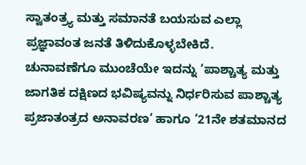ಸ್ವಾತಂತ್ರ‍್ಯ ಮತ್ತು ಸಮಾನತೆ ಬಯಸುವ ಎಲ್ಲಾ ಪ್ರಜ್ಞಾವಂತ ಜನತೆ ತಿಳಿದುಕೊಳ್ಳಬೇಕಿದೆ.
ಚುನಾವಣೆಗೂ ಮುಂಚೆಯೇ ಇದನ್ನು ‘ಪಾಶ್ಚಾತ್ಯ ಮತ್ತು ಜಾಗತಿಕ ದಕ್ಷಿಣದ ಭವಿಷ್ಯವನ್ನು ನಿರ್ಧರಿಸುವ ಪಾಶ್ಚಾತ್ಯ ಪ್ರಜಾತಂತ್ರದ ಅನಾವರಣ’ ಹಾಗೂ ‘21ನೇ ಶತಮಾನದ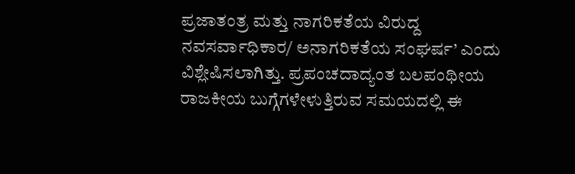ಪ್ರಜಾತಂತ್ರ ಮತ್ತು ನಾಗರಿಕತೆಯ ವಿರುದ್ದ ನವಸರ್ವಾಧಿಕಾರ/ ಅನಾಗರಿಕತೆಯ ಸಂಘರ್ಷ’ ಎಂದು ವಿಶ್ಲೇಷಿಸಲಾಗಿತ್ತು. ಪ್ರಪಂಚದಾದ್ಯಂತ ಬಲಪಂಥೀಯ ರಾಜಕೀಯ ಬುಗ್ಗೆಗಳೇಳುತ್ತಿರುವ ಸಮಯದಲ್ಲಿ ಈ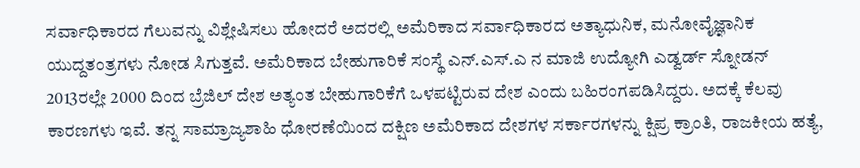ಸರ್ವಾಧಿಕಾರದ ಗೆಲುವನ್ನು ವಿಶ್ಲೇಷಿಸಲು ಹೋದರೆ ಅದರಲ್ಲಿ ಅಮೆರಿಕಾದ ಸರ್ವಾಧಿಕಾರದ ಅತ್ಯಾಧುನಿಕ, ಮನೋವೈಜ್ಞಾನಿಕ ಯುದ್ದತಂತ್ರಗಳು ನೋಡ ಸಿಗುತ್ತವೆ. ಅಮೆರಿಕಾದ ಬೇಹುಗಾರಿಕೆ ಸಂಸ್ಥೆ ಎನ್.ಎಸ್.ಎ ನ ಮಾಜಿ ಉದ್ಯೋಗಿ ಎಡ್ವರ್ಡ್ ಸ್ನೋಡನ್ 2013ರಲ್ಲೇ 2000 ದಿಂದ ಬ್ರೆಜಿಲ್ ದೇಶ ಅತ್ಯಂತ ಬೇಹುಗಾರಿಕೆಗೆ ಒಳಪಟ್ಟಿರುವ ದೇಶ ಎಂದು ಬಹಿರಂಗಪಡಿಸಿದ್ದರು. ಅದಕ್ಕೆ ಕೆಲವು ಕಾರಣಗಳು ಇವೆ. ತನ್ನ ಸಾಮ್ರಾಜ್ಯಶಾಹಿ ಧೋರಣೆಯಿಂದ ದಕ್ಷಿಣ ಅಮೆರಿಕಾದ ದೇಶಗಳ ಸರ್ಕಾರಗಳನ್ನು ಕ್ಷಿಪ್ರ ಕ್ರಾಂತಿ, ರಾಜಕೀಯ ಹತ್ಯೆ,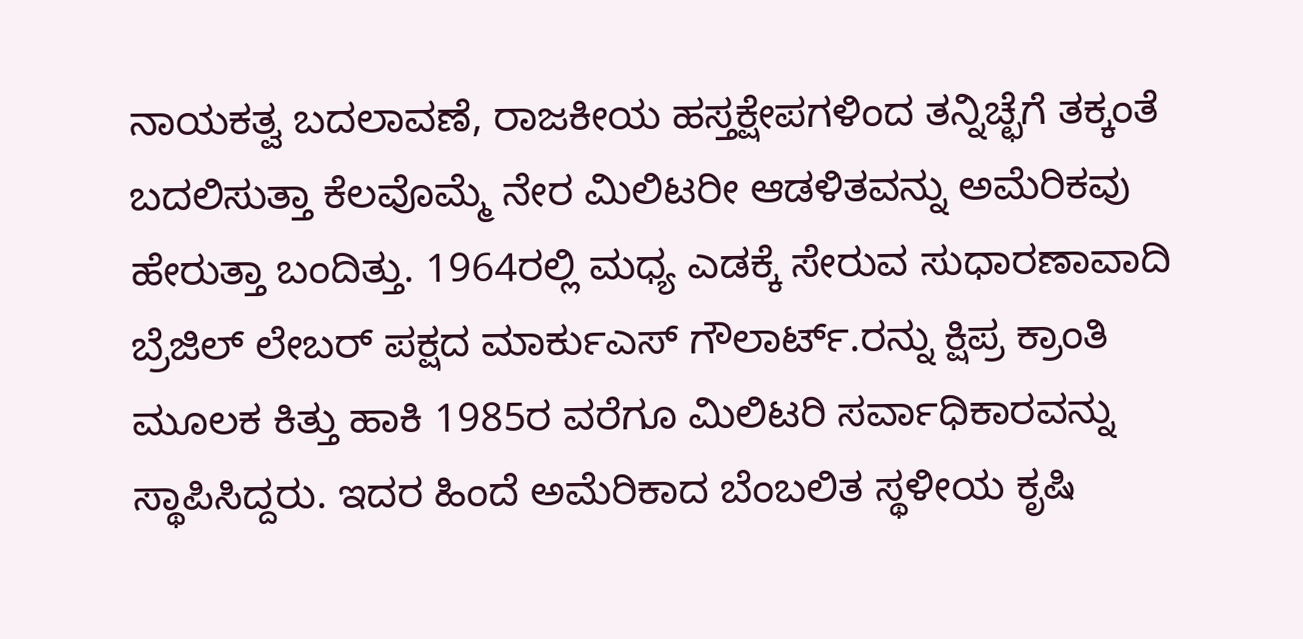ನಾಯಕತ್ವ ಬದಲಾವಣೆ, ರಾಜಕೀಯ ಹಸ್ತಕ್ಷೇಪಗಳಿಂದ ತನ್ನಿಚ್ಛೆಗೆ ತಕ್ಕಂತೆ ಬದಲಿಸುತ್ತಾ ಕೆಲವೊಮ್ಮೆ ನೇರ ಮಿಲಿಟರೀ ಆಡಳಿತವನ್ನು ಅಮೆರಿಕವು ಹೇರುತ್ತಾ ಬಂದಿತ್ತು. 1964ರಲ್ಲಿ ಮಧ್ಯ ಎಡಕ್ಕೆ ಸೇರುವ ಸುಧಾರಣಾವಾದಿ ಬ್ರೆಜಿಲ್ ಲೇಬರ್ ಪಕ್ಷದ ಮಾರ್ಕುಎಸ್ ಗೌಲಾರ್ಟ್.ರನ್ನು ಕ್ಷಿಪ್ರ ಕ್ರಾಂತಿ ಮೂಲಕ ಕಿತ್ತು ಹಾಕಿ 1985ರ ವರೆಗೂ ಮಿಲಿಟರಿ ಸರ್ವಾಧಿಕಾರವನ್ನು ಸ್ಥಾಪಿಸಿದ್ದರು. ಇದರ ಹಿಂದೆ ಅಮೆರಿಕಾದ ಬೆಂಬಲಿತ ಸ್ಥಳೀಯ ಕೃಷಿ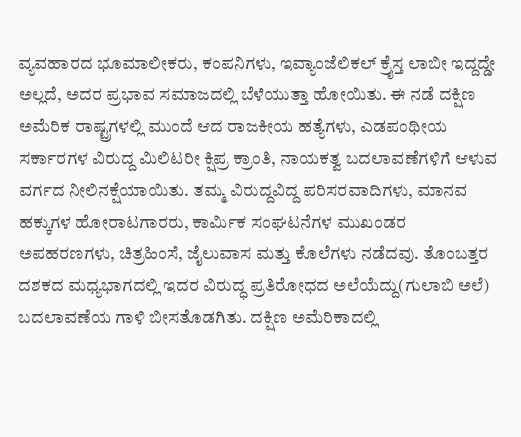ವ್ಯವಹಾರದ ಭೂಮಾಲೀಕರು, ಕಂಪನಿಗಳು, ಇವ್ಯಾಂಜೆಲಿಕಲ್ ಕ್ರೈಸ್ತ ಲಾಬೀ ಇದ್ದದ್ಡೇ ಅಲ್ಲದೆ, ಅದರ ಪ್ರಭಾವ ಸಮಾಜದಲ್ಲಿ ಬೆಳೆಯುತ್ತಾ ಹೋಯಿತು. ಈ ನಡೆ ದಕ್ಷಿಣ ಅಮೆರಿಕ ರಾಷ್ಟ್ರಗಳಲ್ಲಿ ಮುಂದೆ ಆದ ರಾಜಕೀಯ ಹತ್ಯೆಗಳು, ಎಡಪಂಥೀಯ ಸರ್ಕಾರಗಳ ವಿರುದ್ದ ಮಿಲಿಟರೀ ಕ್ಷಿಪ್ರ ಕ್ರಾಂತಿ, ನಾಯಕತ್ವ ಬದಲಾವಣೆಗಳಿಗೆ ಆಳುವ ವರ್ಗದ ನೀಲಿನಕ್ಷೆಯಾಯಿತು. ತಮ್ಮ ವಿರುದ್ದವಿದ್ದ ಪರಿಸರವಾದಿಗಳು, ಮಾನವ ಹಕ್ಕುಗಳ ಹೋರಾಟಗಾರರು, ಕಾರ್ಮಿಕ ಸಂಘಟನೆಗಳ ಮುಖಂಡರ ಅಪಹರಣಗಳು, ಚಿತ್ರಹಿಂಸೆ, ಜೈಲುವಾಸ ಮತ್ತು ಕೊಲೆಗಳು ನಡೆದವು. ತೊಂಬತ್ತರ ದಶಕದ ಮಧ್ಯಭಾಗದಲ್ಲಿ ಇದರ ವಿರುದ್ಧ ಪ್ರತಿರೋಧದ ಅಲೆಯೆದ್ದು(ಗುಲಾಬಿ ಅಲೆ) ಬದಲಾವಣೆಯ ಗಾಳಿ ಬೀಸತೊಡಗಿತು. ದಕ್ಷಿಣ ಅಮೆರಿಕಾದಲ್ಲಿ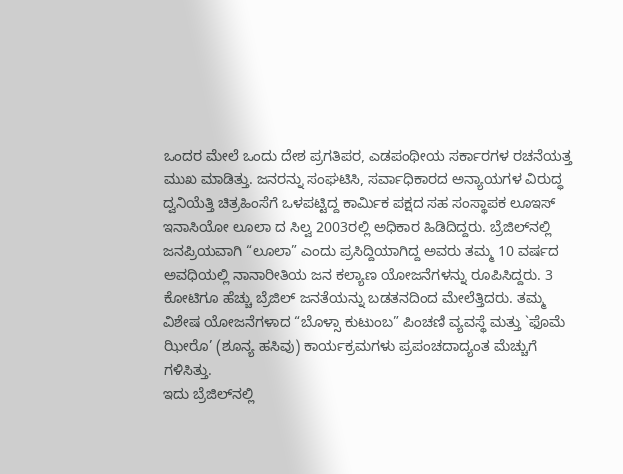ಒಂದರ ಮೇಲೆ ಒಂದು ದೇಶ ಪ್ರಗತಿಪರ, ಎಡಪಂಥೀಯ ಸರ್ಕಾರಗಳ ರಚನೆಯತ್ತ ಮುಖ ಮಾಡಿತ್ತು. ಜನರನ್ನು ಸಂಘಟಿಸಿ, ಸರ್ವಾಧಿಕಾರದ ಅನ್ಯಾಯಗಳ ವಿರುದ್ಧ ದ್ವನಿಯೆತ್ತಿ ಚಿತ್ರಹಿಂಸೆಗೆ ಒಳಪಟ್ಟಿದ್ದ ಕಾರ್ಮಿಕ ಪಕ್ಷದ ಸಹ ಸಂಸ್ಥಾಪಕ ಲೂಇಸ್ ಇನಾಸಿಯೋ ಲೂಲಾ ದ ಸಿಲ್ವ 2003ರಲ್ಲಿ ಅಧಿಕಾರ ಹಿಡಿದಿದ್ದರು. ಬ್ರೆಜಿಲ್‌ನಲ್ಲಿ ಜನಪ್ರಿಯವಾಗಿ “ಲೂಲಾ” ಎಂದು ಪ್ರಸಿದ್ದಿಯಾಗಿದ್ದ ಅವರು ತಮ್ಮ 10 ವರ್ಷದ ಅವಧಿಯಲ್ಲಿ ನಾನಾರೀತಿಯ ಜನ ಕಲ್ಯಾಣ ಯೋಜನೆಗಳನ್ನು ರೂಪಿಸಿದ್ದರು. 3 ಕೋಟಿಗೂ ಹೆಚ್ಚು ಬ್ರೆಜಿಲ್ ಜನತೆಯನ್ನು ಬಡತನದಿಂದ ಮೇಲೆತ್ತಿದರು. ತಮ್ಮ ವಿಶೇಷ ಯೋಜನೆಗಳಾದ “ಬೊಳ್ಸಾ ಕುಟುಂಬ” ಪಿಂಚಣಿ ವ್ಯವಸ್ಥೆ ಮತ್ತು `ಫೊಮೆ ಝೀರೊ’ (ಶೂನ್ಯ ಹಸಿವು) ಕಾರ್ಯಕ್ರಮಗಳು ಪ್ರಪಂಚದಾದ್ಯಂತ ಮೆಚ್ಚುಗೆ ಗಳಿಸಿತ್ತು.
ಇದು ಬ್ರೆಜಿಲ್‌ನಲ್ಲಿ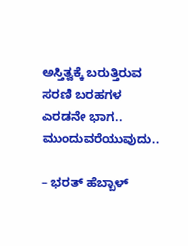ಅಸ್ತಿತ್ವಕ್ಕೆ ಬರುತ್ತಿರುವ ಸರಣಿ ಬರಹಗಳ ಎರಡನೇ ಭಾಗ.. ಮುಂದುವರೆಯುವುದು..

– ಭರತ್ ಹೆಬ್ಬಾಳ್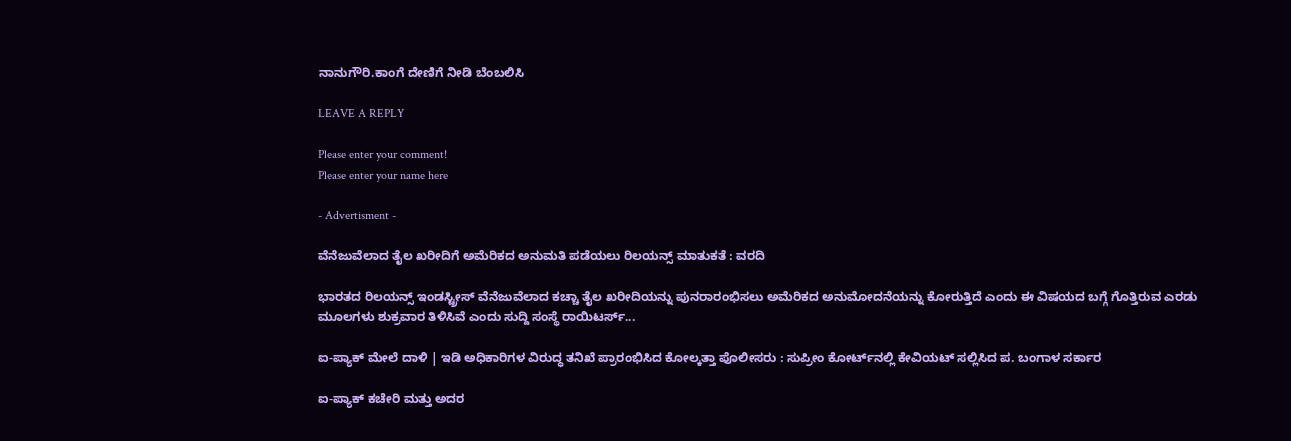ನಾನುಗೌರಿ.ಕಾಂಗೆ ದೇಣಿಗೆ ನೀಡಿ ಬೆಂಬಲಿಸಿ

LEAVE A REPLY

Please enter your comment!
Please enter your name here

- Advertisment -

ವೆನೆಜುವೆಲಾದ ತೈಲ ಖರೀದಿಗೆ ಅಮೆರಿಕದ ಅನುಮತಿ ಪಡೆಯಲು ರಿಲಯನ್ಸ್ ಮಾತುಕತೆ : ವರದಿ

ಭಾರತದ ರಿಲಯನ್ಸ್ ಇಂಡಸ್ಟ್ರೀಸ್ ವೆನೆಜುವೆಲಾದ ಕಚ್ಚಾ ತೈಲ ಖರೀದಿಯನ್ನು ಪುನರಾರಂಭಿಸಲು ಅಮೆರಿಕದ ಅನುಮೋದನೆಯನ್ನು ಕೋರುತ್ತಿದೆ ಎಂದು ಈ ವಿಷಯದ ಬಗ್ಗೆ ಗೊತ್ತಿರುವ ಎರಡು ಮೂಲಗಳು ಶುಕ್ರವಾರ ತಿಳಿಸಿವೆ ಎಂದು ಸುದ್ದಿ ಸಂಸ್ಥೆ ರಾಯಿಟರ್ಸ್...

ಐ-ಪ್ಯಾಕ್‌ ಮೇಲೆ ದಾಳಿ | ಇಡಿ ಅಧಿಕಾರಿಗಳ ವಿರುದ್ಧ ತನಿಖೆ ಪ್ರಾರಂಭಿಸಿದ ಕೋಲ್ಕತ್ತಾ ಪೊಲೀಸರು : ಸುಪ್ರೀಂ ಕೋರ್ಟ್‌ನಲ್ಲಿ ಕೇವಿಯಟ್ ಸಲ್ಲಿಸಿದ ಪ. ಬಂಗಾಳ ಸರ್ಕಾರ

ಐ-ಪ್ಯಾಕ್ ಕಚೇರಿ ಮತ್ತು ಅದರ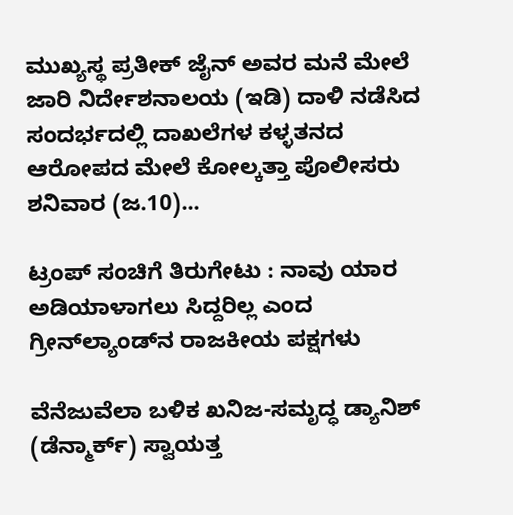ಮುಖ್ಯಸ್ಥ ಪ್ರತೀಕ್ ಜೈನ್ ಅವರ ಮನೆ ಮೇಲೆ ಜಾರಿ ನಿರ್ದೇಶನಾಲಯ (ಇಡಿ) ದಾಳಿ ನಡೆಸಿದ ಸಂದರ್ಭದಲ್ಲಿ ದಾಖಲೆಗಳ ಕಳ್ಳತನದ ಆರೋಪದ ಮೇಲೆ ಕೋಲ್ಕತ್ತಾ ಪೊಲೀಸರು ಶನಿವಾರ (ಜ.10)...

ಟ್ರಂಪ್ ಸಂಚಿಗೆ ತಿರುಗೇಟು : ನಾವು ಯಾರ ಅಡಿಯಾಳಾಗಲು ಸಿದ್ದರಿಲ್ಲ ಎಂದ ಗ್ರೀನ್‌ಲ್ಯಾಂಡ್‌ನ ರಾಜಕೀಯ ಪಕ್ಷಗಳು

ವೆನೆಜುವೆಲಾ ಬಳಿಕ ಖನಿಜ-ಸಮೃದ್ಧ ಡ್ಯಾನಿಶ್ (ಡೆನ್ಮಾರ್ಕ್‌) ಸ್ವಾಯತ್ತ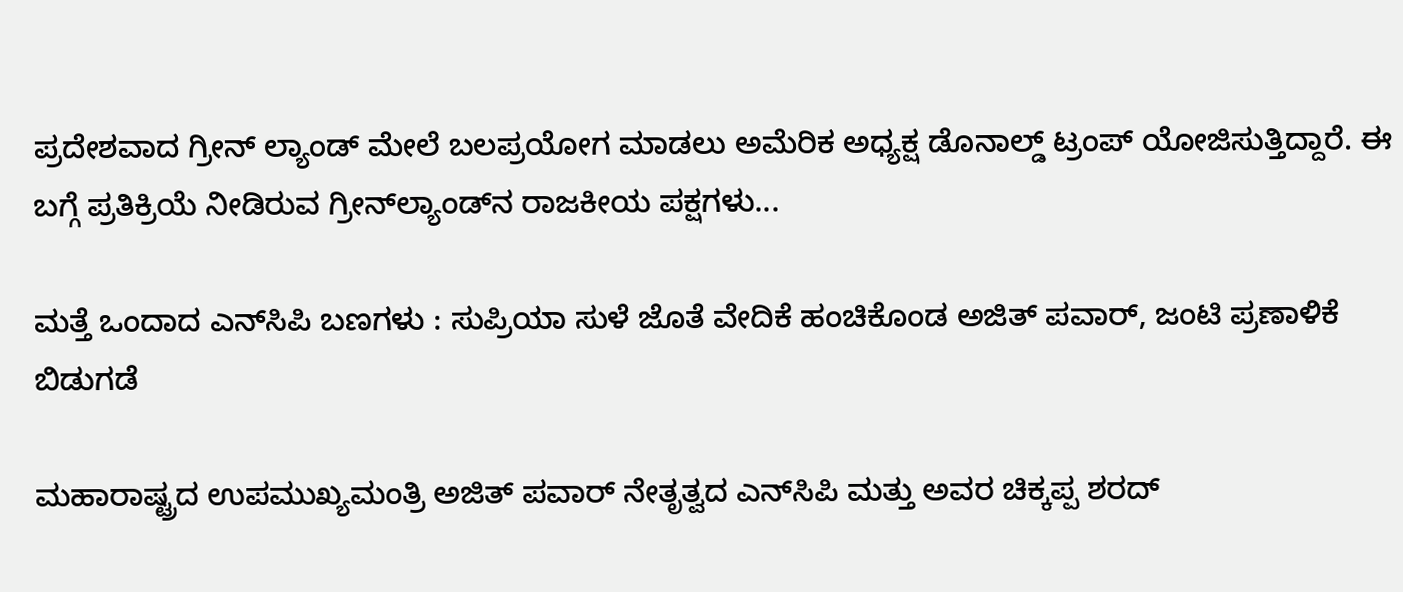ಪ್ರದೇಶವಾದ ಗ್ರೀನ್‌ ಲ್ಯಾಂಡ್‌ ಮೇಲೆ ಬಲಪ್ರಯೋಗ ಮಾಡಲು ಅಮೆರಿಕ ಅಧ್ಯಕ್ಷ ಡೊನಾಲ್ಡ್ ಟ್ರಂಪ್ ಯೋಜಿಸುತ್ತಿದ್ದಾರೆ. ಈ ಬಗ್ಗೆ ಪ್ರತಿಕ್ರಿಯೆ ನೀಡಿರುವ ಗ್ರೀನ್‌ಲ್ಯಾಂಡ್‌ನ ರಾಜಕೀಯ ಪಕ್ಷಗಳು...

ಮತ್ತೆ ಒಂದಾದ ಎನ್‌ಸಿಪಿ ಬಣಗಳು : ಸುಪ್ರಿಯಾ ಸುಳೆ ಜೊತೆ ವೇದಿಕೆ ಹಂಚಿಕೊಂಡ ಅಜಿತ್ ಪವಾರ್, ಜಂಟಿ ಪ್ರಣಾಳಿಕೆ ಬಿಡುಗಡೆ

ಮಹಾರಾಷ್ಟ್ರದ ಉಪಮುಖ್ಯಮಂತ್ರಿ ಅಜಿತ್ ಪವಾರ್ ನೇತೃತ್ವದ ಎನ್‌ಸಿಪಿ ಮತ್ತು ಅವರ ಚಿಕ್ಕಪ್ಪ ಶರದ್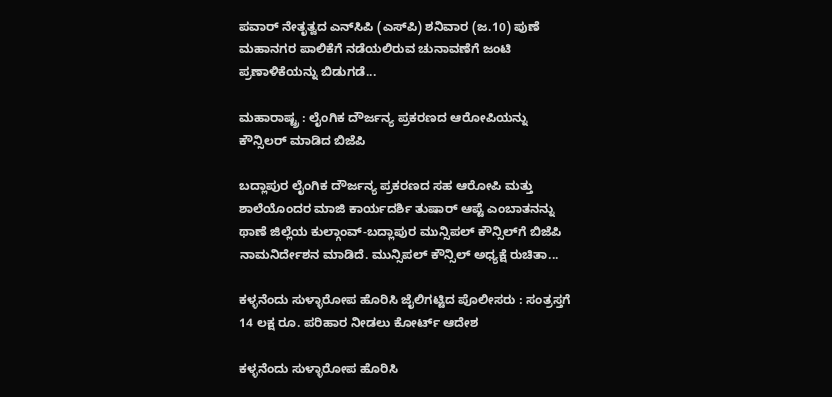ಪವಾರ್ ನೇತೃತ್ವದ ಎನ್‌ಸಿಪಿ (ಎಸ್‌ಪಿ) ಶನಿವಾರ (ಜ.10) ಪುಣೆ ಮಹಾನಗರ ಪಾಲಿಕೆಗೆ ನಡೆಯಲಿರುವ ಚುನಾವಣೆಗೆ ಜಂಟಿ ಪ್ರಣಾಳಿಕೆಯನ್ನು ಬಿಡುಗಡೆ...

ಮಹಾರಾಷ್ಟ್ರ : ಲೈಂಗಿಕ ದೌರ್ಜನ್ಯ ಪ್ರಕರಣದ ಆರೋಪಿಯನ್ನು ಕೌನ್ಸಿಲರ್ ಮಾಡಿದ ಬಿಜೆಪಿ

ಬದ್ಲಾಪುರ ಲೈಂಗಿಕ ದೌರ್ಜನ್ಯ ಪ್ರಕರಣದ ಸಹ ಆರೋಪಿ ಮತ್ತು ಶಾಲೆಯೊಂದರ ಮಾಜಿ ಕಾರ್ಯದರ್ಶಿ ತುಷಾರ್ ಆಪ್ಟೆ ಎಂಬಾತನನ್ನು ಥಾಣೆ ಜಿಲ್ಲೆಯ ಕುಲ್ಗಾಂವ್-ಬದ್ಲಾಪುರ ಮುನ್ಸಿಪಲ್ ಕೌನ್ಸಿಲ್‌ಗೆ ಬಿಜೆಪಿ ನಾಮನಿರ್ದೇಶನ ಮಾಡಿದೆ. ಮುನ್ಸಿಪಲ್ ಕೌನ್ಸಿಲ್ ಅಧ್ಯಕ್ಷೆ ರುಚಿತಾ...

ಕಳ್ಳನೆಂದು ಸುಳ್ಳಾರೋಪ ಹೊರಿಸಿ ಜೈಲಿಗಟ್ಟಿದ ಪೊಲೀಸರು : ಸಂತ್ರಸ್ತಗೆ 14 ಲಕ್ಷ ರೂ. ಪರಿಹಾರ ನೀಡಲು ಕೋರ್ಟ್ ಆದೇಶ

ಕಳ್ಳನೆಂದು ಸುಳ್ಳಾರೋಪ ಹೊರಿಸಿ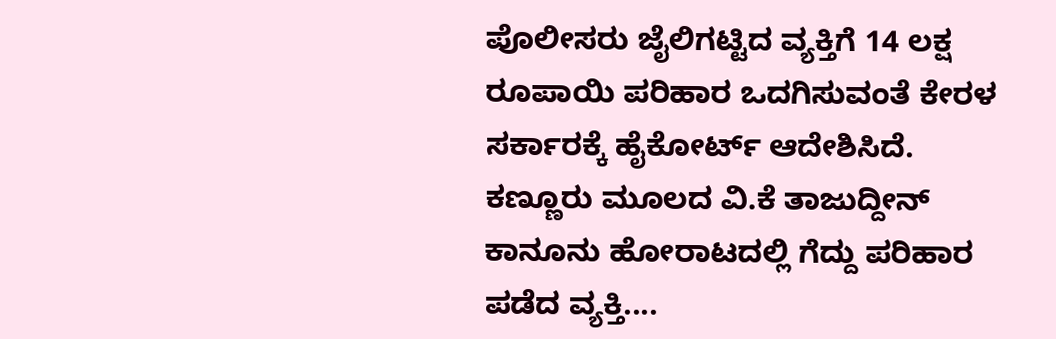ಪೊಲೀಸರು ಜೈಲಿಗಟ್ಟಿದ ವ್ಯಕ್ತಿಗೆ 14 ಲಕ್ಷ ರೂಪಾಯಿ ಪರಿಹಾರ ಒದಗಿಸುವಂತೆ ಕೇರಳ ಸರ್ಕಾರಕ್ಕೆ ಹೈಕೋರ್ಟ್ ಆದೇಶಿಸಿದೆ. ಕಣ್ಣೂರು ಮೂಲದ ವಿ.ಕೆ ತಾಜುದ್ದೀನ್ ಕಾನೂನು ಹೋರಾಟದಲ್ಲಿ ಗೆದ್ದು ಪರಿಹಾರ ಪಡೆದ ವ್ಯಕ್ತಿ....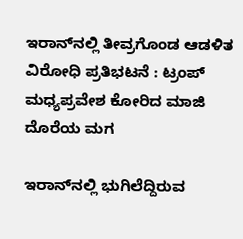ಇರಾನ್‌ನಲ್ಲಿ ತೀವ್ರಗೊಂಡ ಆಡಳಿತ ವಿರೋಧಿ ಪ್ರತಿಭಟನೆ : ಟ್ರಂಪ್ ಮಧ್ಯಪ್ರವೇಶ ಕೋರಿದ ಮಾಜಿ ದೊರೆಯ ಮಗ

ಇರಾನ್‌ನಲ್ಲಿ ಭುಗಿಲೆದ್ದಿರುವ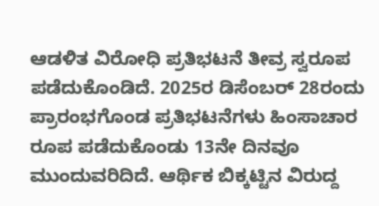ಆಡಳಿತ ವಿರೋಧಿ ಪ್ರತಿಭಟನೆ ತೀವ್ರ ಸ್ವರೂಪ ಪಡೆದುಕೊಂಡಿದೆ. 2025ರ ಡಿಸೆಂಬರ್ 28ರಂದು ಪ್ರಾರಂಭಗೊಂಡ ಪ್ರತಿಭಟನೆಗಳು ಹಿಂಸಾಚಾರ ರೂಪ ಪಡೆದುಕೊಂಡು 13ನೇ ದಿನವೂ ಮುಂದುವರಿದಿದೆ. ಆರ್ಥಿಕ ಬಿಕ್ಕಟ್ಟಿನ ವಿರುದ್ದ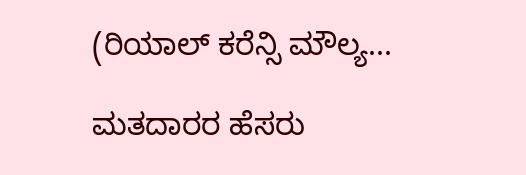(ರಿಯಾಲ್ ಕರೆನ್ಸಿ ಮೌಲ್ಯ...

ಮತದಾರರ ಹೆಸರು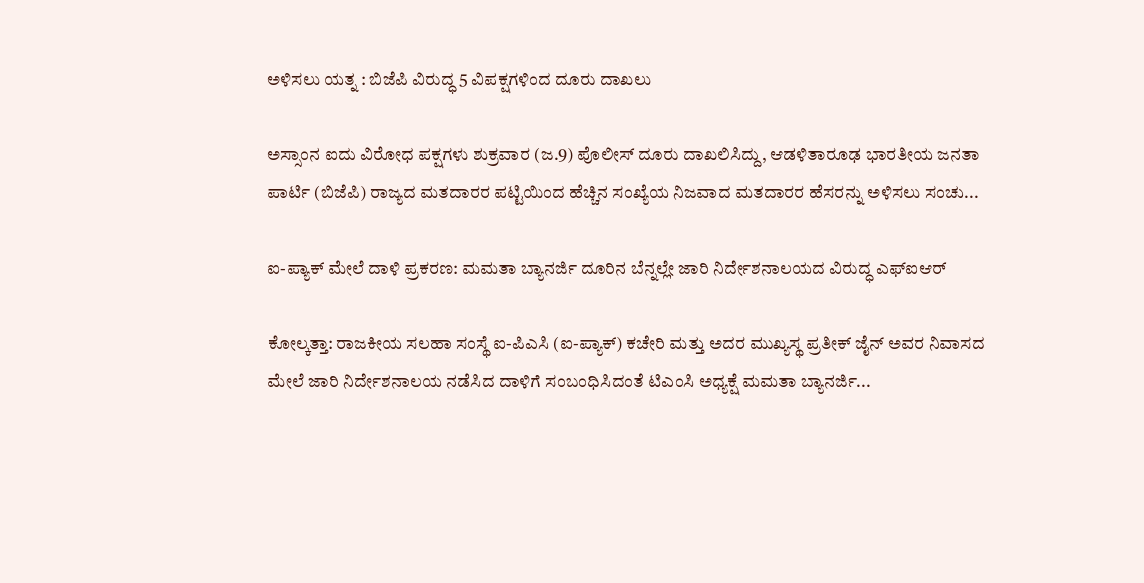ಅಳಿಸಲು ಯತ್ನ : ಬಿಜೆಪಿ ವಿರುದ್ಧ 5 ವಿಪಕ್ಷಗಳಿಂದ ದೂರು ದಾಖಲು

ಅಸ್ಸಾಂನ ಐದು ವಿರೋಧ ಪಕ್ಷಗಳು ಶುಕ್ರವಾರ (ಜ.9) ಪೊಲೀಸ್ ದೂರು ದಾಖಲಿಸಿದ್ದು, ಆಡಳಿತಾರೂಢ ಭಾರತೀಯ ಜನತಾ ಪಾರ್ಟಿ (ಬಿಜೆಪಿ) ರಾಜ್ಯದ ಮತದಾರರ ಪಟ್ಟಿಯಿಂದ ಹೆಚ್ಚಿನ ಸಂಖ್ಯೆಯ ನಿಜವಾದ ಮತದಾರರ ಹೆಸರನ್ನು ಅಳಿಸಲು ಸಂಚು...

ಐ-ಪ್ಯಾಕ್ ಮೇಲೆ ದಾಳಿ ಪ್ರಕರಣ: ಮಮತಾ ಬ್ಯಾನರ್ಜಿ ದೂರಿನ ಬೆನ್ನಲ್ಲೇ ಜಾರಿ ನಿರ್ದೇಶನಾಲಯದ ವಿರುದ್ಧ ಎಫ್‌ಐಆರ್

ಕೋಲ್ಕತ್ತಾ: ರಾಜಕೀಯ ಸಲಹಾ ಸಂಸ್ಥೆ ಐ-ಪಿಎಸಿ (ಐ-ಪ್ಯಾಕ್) ಕಚೇರಿ ಮತ್ತು ಅದರ ಮುಖ್ಯಸ್ಥ ಪ್ರತೀಕ್ ಜೈನ್ ಅವರ ನಿವಾಸದ ಮೇಲೆ ಜಾರಿ ನಿರ್ದೇಶನಾಲಯ ನಡೆಸಿದ ದಾಳಿಗೆ ಸಂಬಂಧಿಸಿದಂತೆ ಟಿಎಂಸಿ ಅಧ್ಯಕ್ಷೆ ಮಮತಾ ಬ್ಯಾನರ್ಜಿ...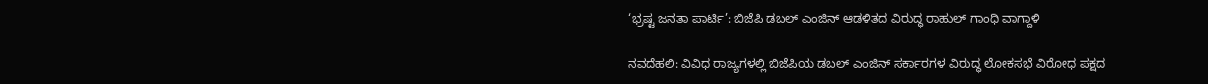‘ಭ್ರಷ್ಟ ಜನತಾ ಪಾರ್ಟಿ’: ಬಿಜೆಪಿ ಡಬಲ್ ಎಂಜಿನ್ ಆಡಳಿತದ ವಿರುದ್ಧ ರಾಹುಲ್ ಗಾಂಧಿ ವಾಗ್ದಾಳಿ

ನವದೆಹಲಿ: ವಿವಿಧ ರಾಜ್ಯಗಳಲ್ಲಿ ಬಿಜೆಪಿಯ ಡಬಲ್ ಎಂಜಿನ್ ಸರ್ಕಾರಗಳ ವಿರುದ್ಧ ಲೋಕಸಭೆ ವಿರೋಧ ಪಕ್ಷದ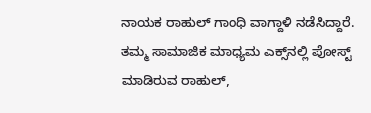ನಾಯಕ ರಾಹುಲ್ ಗಾಂಧಿ ವಾಗ್ದಾಳಿ ನಡೆಸಿದ್ದಾರೆ.  ತಮ್ಮ ಸಾಮಾಜಿಕ ಮಾಧ್ಯಮ ಎಕ್ಸ್‌ನಲ್ಲಿ ಪೋಸ್ಟ್ ಮಾಡಿರುವ ರಾಹುಲ್,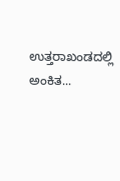ಉತ್ತರಾಖಂಡದಲ್ಲಿ ಅಂಕಿತ...